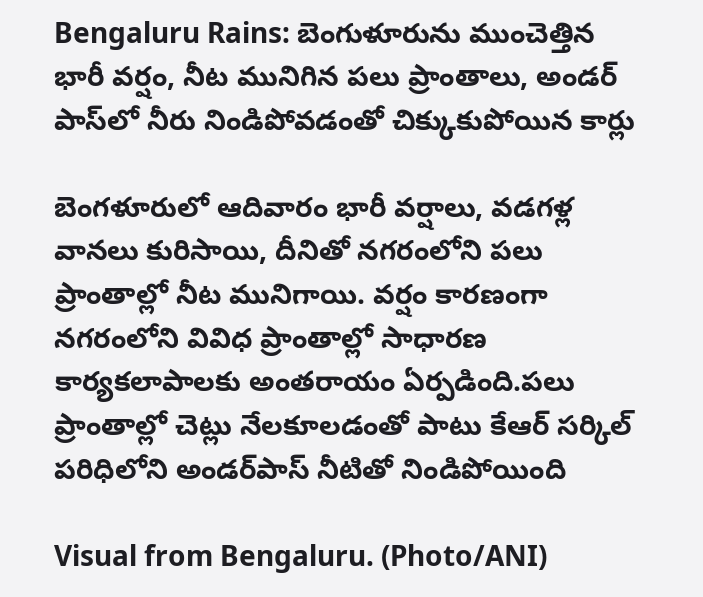Bengaluru Rains: బెంగుళూరును ముంచెత్తిన భారీ వర్షం, నీట మునిగిన పలు ప్రాంతాలు, అండర్ పాస్‌లో నీరు నిండిపోవడంతో చిక్కుకుపోయిన కార్లు

బెంగళూరులో ఆదివారం భారీ వర్షాలు, వడగళ్ల వానలు కురిసాయి, దీనితో నగరంలోని పలు ప్రాంతాల్లో నీట మునిగాయి. వర్షం కారణంగా నగరంలోని వివిధ ప్రాంతాల్లో సాధారణ కార్యకలాపాలకు అంతరాయం ఏర్పడింది.పలు ప్రాంతాల్లో చెట్లు నేలకూలడంతో పాటు కేఆర్ సర్కిల్ పరిధిలోని అండర్‌పాస్‌ నీటితో నిండిపోయింది

Visual from Bengaluru. (Photo/ANI)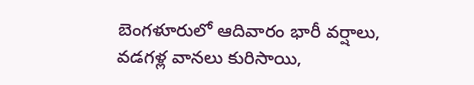బెంగళూరులో ఆదివారం భారీ వర్షాలు, వడగళ్ల వానలు కురిసాయి,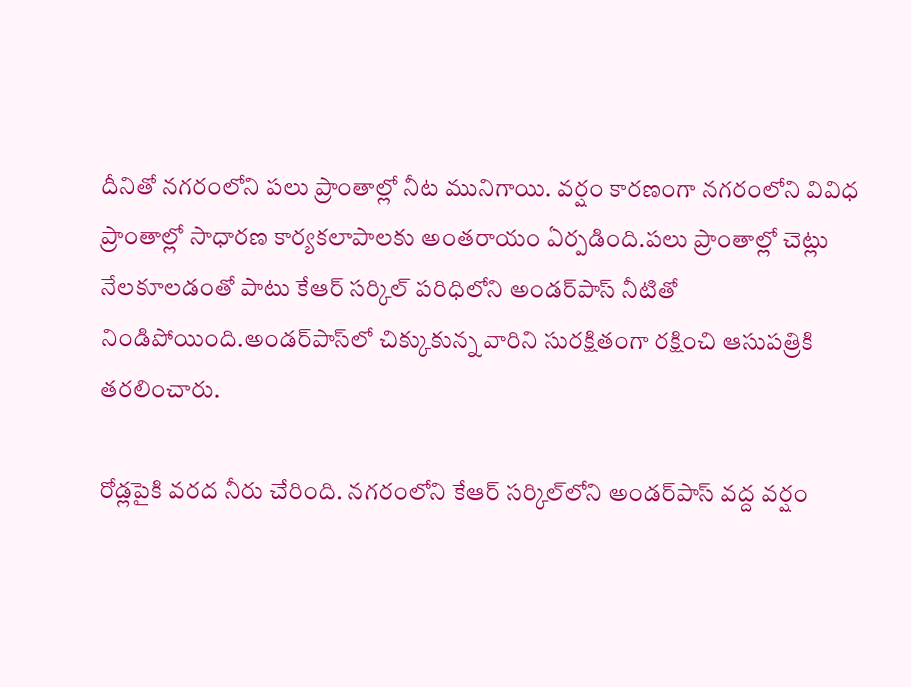దీనితో నగరంలోని పలు ప్రాంతాల్లో నీట మునిగాయి. వర్షం కారణంగా నగరంలోని వివిధ ప్రాంతాల్లో సాధారణ కార్యకలాపాలకు అంతరాయం ఏర్పడింది.పలు ప్రాంతాల్లో చెట్లు నేలకూలడంతో పాటు కేఆర్ సర్కిల్ పరిధిలోని అండర్‌పాస్‌ నీటితో నిండిపోయింది.అండర్‌పాస్‌లో చిక్కుకున్న వారిని సురక్షితంగా రక్షించి ఆసుపత్రికి తరలించారు.

రోడ్లపైకి వరద నీరు చేరింది. నగరంలోని కేఆర్‌ సర్కిల్‌లోని అండర్‌పాస్‌ వద్ద వర్షం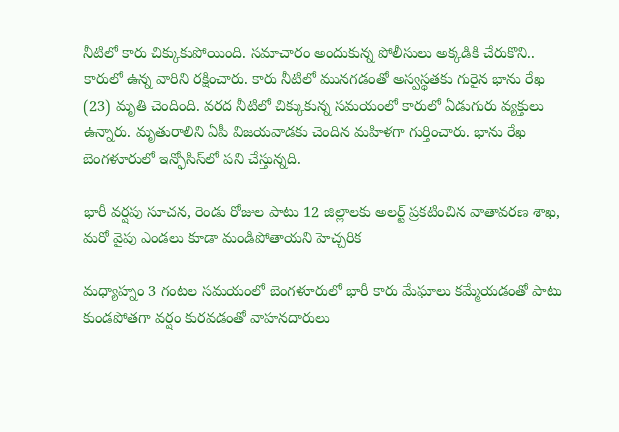నీటిలో కారు చిక్కుకుపోయింది. సమాచారం అందుకున్న పోలీసులు అక్కడికి చేరుకొని.. కారులో ఉన్న వారిని రక్షించారు. కారు నీటిలో మునగడంతో అస్వస్థతకు గురైన భాను రేఖ (23) మృతి చెందింది. వరద నీటిలో చిక్కుకున్న సమయంలో కారులో ఏడుగురు వ్యక్తులు ఉన్నారు. మృతురాలిని ఏపీ విజయవాడకు చెందిన మహిళగా గుర్తించారు. భాను రేఖ బెంగళూరులో ఇన్ఫోసిస్‌లో పని చేస్తున్నది.

భారీ వర్షపు సూచన, రెండు రోజుల పాటు 12 జిల్లాలకు అలర్ట్ ప్రకటించిన వాతావరణ శాఖ, మరో వైపు ఎండలు కూడా మండిపోతాయని హెచ్చరిక

మధ్యాహ్నం 3 గంటల సమయంలో బెంగళూరులో భారీ కారు మేఘాలు కమ్మేయడంతో పాటు కుండపోతగా వర్షం కురవడంతో వాహనదారులు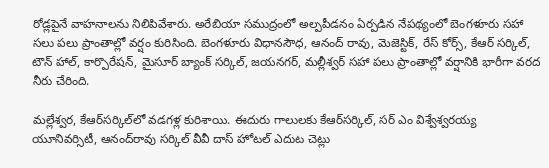రోడ్లపైనే వాహనాలను నిలిపివేశారు. అరేబియా సముద్రంలో అల్పపీడనం ఏర్పడిన నేపథ్యంలో బెంగళూరు సహా సలు పలు ప్రాంతాల్లో వర్షం కురిసింది. బెంగళూరు విధానసౌధ, ఆనంద్ రావు, మెజెస్టిక్, రేస్ కోర్స్, కేఆర్ సర్కిల్, టౌన్ హాల్, కార్పొరేషన్, మైసూర్ బ్యాంక్ సర్కిల్, జయనగర్, మల్లీశ్వర్ సహా పలు ప్రాంతాల్లో వర్షానికి భారీగా వరద నీరు చేరింది.

మల్లేశ్వర, కేఆర్‌సర్కిల్‌లో వడగళ్ల కురిశాయి. ఈదురు గాలులకు కేఆర్‌సర్కిల్‌, సర్‌ ఎం విశ్వేశ్వరయ్య యూనివర్సిటీ, ఆనంద్‌రావు సర్కిల్‌ వీవీ దాస్‌ హోటల్‌ ఎదుట చెట్లు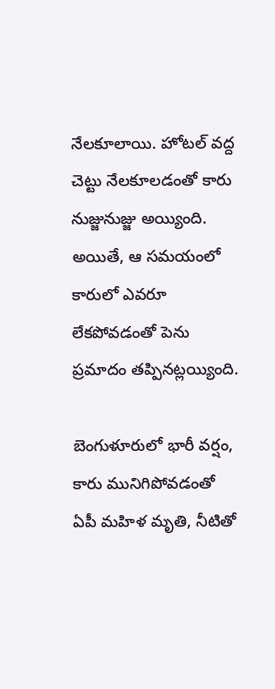నేలకూలాయి. హోటల్‌ వద్ద చెట్టు నేలకూలడంతో కారు నుజ్జునుజ్జు అయ్యింది. అయితే, ఆ సమయంలో కారులో ఎవరూ లేకపోవడంతో పెను ప్రమాదం తప్పినట్లయ్యింది.

బెంగుళూరులో భారీ వర్షం, కారు మునిగిపోవడంతో ఏపీ మహిళ మృతి, నీటితో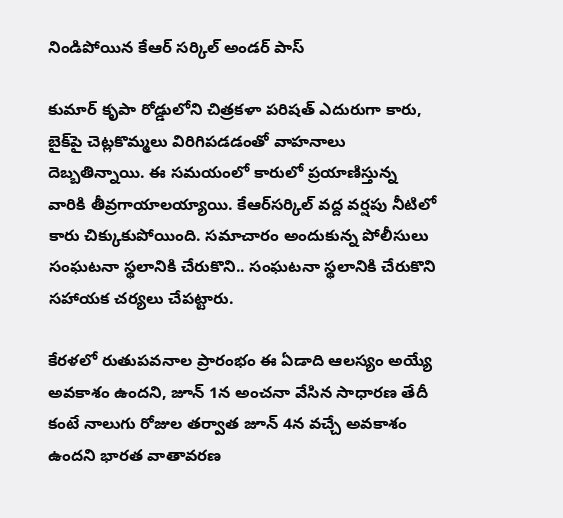నిండిపోయిన కేఆర్‌ సర్కిల్‌ అండర్‌ పాస్‌

కుమార్ కృపా రోడ్డులోని చిత్రకళా పరిషత్ ఎదురుగా కారు, బైక్‌పై చెట్లకొమ్మలు విరిగిపడడంతో వాహనాలు దెబ్బతిన్నాయి. ఈ సమయంలో కారులో ప్రయాణిస్తున్న వారికి తీవ్రగాయాలయ్యాయి. కేఆర్‌సర్కిల్‌ వద్ద వర్షపు నీటిలో కారు చిక్కుకుపోయింది. సమాచారం అందుకున్న పోలీసులు సంఘటనా స్థలానికి చేరుకొని.. సంఘటనా స్థలానికి చేరుకొని సహాయక చర్యలు చేపట్టారు.

కేరళలో రుతుపవనాల ప్రారంభం ఈ ఏడాది ఆలస్యం అయ్యే అవకాశం ఉందని, జూన్ 1న అంచనా వేసిన సాధారణ తేదీ కంటే నాలుగు రోజుల తర్వాత జూన్ 4న వచ్చే అవకాశం ఉందని భారత వాతావరణ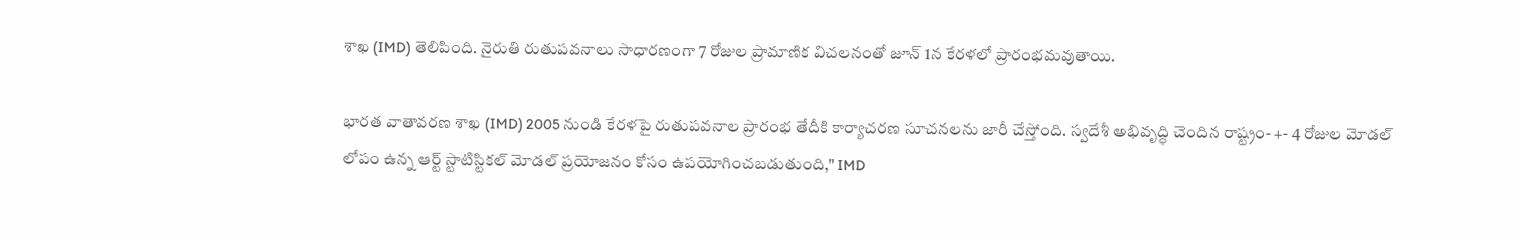శాఖ (IMD) తెలిపింది. నైరుతి రుతుపవనాలు సాధారణంగా 7 రోజుల ప్రామాణిక విచలనంతో జూన్ 1న కేరళలో ప్రారంభమవుతాయి.

భారత వాతావరణ శాఖ (IMD) 2005 నుండి కేరళపై రుతుపవనాల ప్రారంభ తేదీకి కార్యాచరణ సూచనలను జారీ చేస్తోంది. స్వదేశీ అభివృద్ధి చెందిన రాష్ట్రం- +- 4 రోజుల మోడల్ లోపం ఉన్న ఆర్ట్ స్టాటిస్టికల్ మోడల్ ప్రయోజనం కోసం ఉపయోగించబడుతుంది," IMD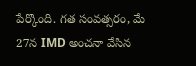పేర్కొంది. గత సంవత్సరం, మే 27న IMD అంచనా వేసిన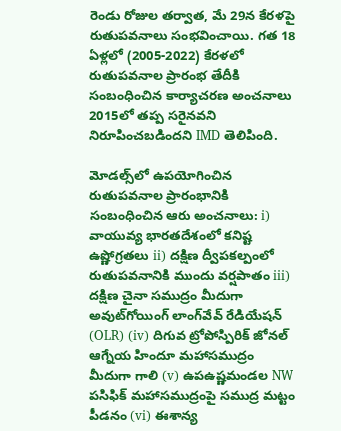రెండు రోజుల తర్వాత, మే 29న కేరళపై రుతుపవనాలు సంభవించాయి. గత 18 ఏళ్లలో (2005-2022) కేరళలో రుతుపవనాల ప్రారంభ తేదీకి సంబంధించిన కార్యాచరణ అంచనాలు 2015లో తప్ప సరైనవని నిరూపించబడిందని IMD తెలిపింది.

మోడల్స్‌లో ఉపయోగించిన రుతుపవనాల ప్రారంభానికి సంబంధించిన ఆరు అంచనాలు: i) వాయువ్య భారతదేశంలో కనిష్ట ఉష్ణోగ్రతలు ii) దక్షిణ ద్వీపకల్పంలో రుతుపవనానికి ముందు వర్షపాతం iii) దక్షిణ చైనా సముద్రం మీదుగా అవుట్‌గోయింగ్ లాంగ్‌వేవ్ రేడియేషన్ (OLR) (iv) దిగువ ట్రోపోస్పిరిక్ జోనల్ ఆగ్నేయ హిందూ మహాసముద్రం మీదుగా గాలి (v) ఉపఉష్ణమండల NW పసిఫిక్ మహాసముద్రంపై సముద్ర మట్టం పీడనం (vi) ఈశాన్య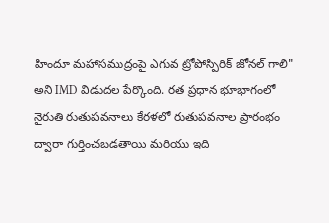హిందూ మహాసముద్రంపై ఎగువ ట్రోపోస్పిరిక్ జోనల్ గాలి" అని IMD విడుదల పేర్కొంది. రత ప్రధాన భూభాగంలో నైరుతి రుతుపవనాలు కేరళలో రుతుపవనాల ప్రారంభం ద్వారా గుర్తించబడతాయి మరియు ఇది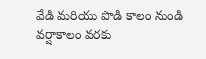వేడి మరియు పొడి కాలం నుండి వర్షాకాలం వరకు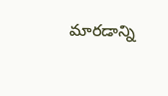మారడాన్ని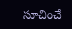సూచించే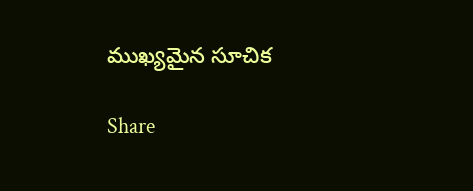ముఖ్యమైన సూచిక

Share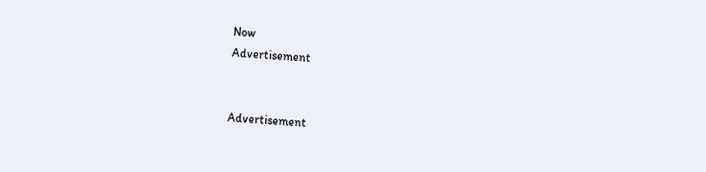Now
Advertisement


Advertisement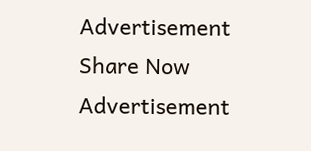Advertisement
Share Now
Advertisement